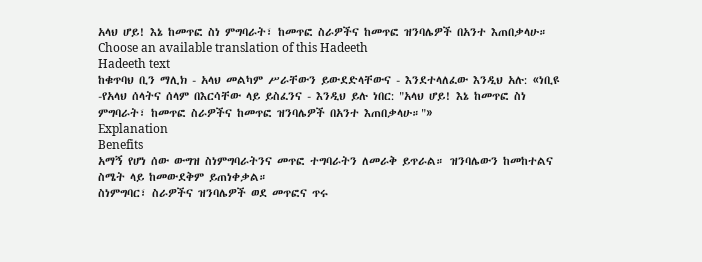አላህ ሆይ! እኔ ከመጥፎ ስነ ምግባራት፣ ከመጥፎ ስራዎችና ከመጥፎ ዝንባሌዎች በአንተ እጠበቃላሁ።
Choose an available translation of this Hadeeth
Hadeeth text
ከቁጥባህ ቢን ማሊክ - አላህ መልካም ሥራቸውን ይውደድላቸውና - እንደተላለፈው እንዲህ አሉ: «ነቢዩ -የአላህ ሰላትና ሰላም በእርሳቸው ላይ ይስፈንና - እንዲህ ይሉ ነበር: "አላህ ሆይ! እኔ ከመጥፎ ስነ ምግባራት፣ ከመጥፎ ስራዎችና ከመጥፎ ዝንባሌዎች በአንተ እጠበቃላሁ።"»
Explanation
Benefits
አማኝ የሆነ ሰው ውግዝ ስነምግባራትንና መጥፎ ተግባራትን ለመራቅ ይጥራል። ዝንባሌውን ከመከተልና ስሜት ላይ ከመውደቅም ይጠነቀቃል።
ስነምግባር፣ ስራዎችና ዝንባሌዎች ወደ መጥፎና ጥሩ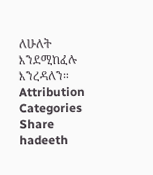ለሁለት እንደሚከፈሉ እንረዳለን።
Attribution
Categories
Share hadeeth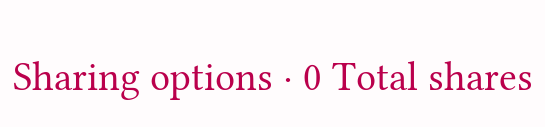Sharing options · 0 Total shares